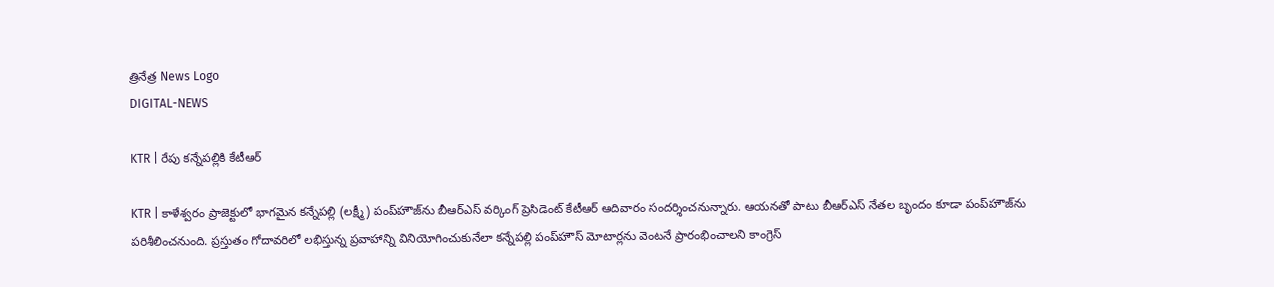త్రినేత్ర News Logo
DIGITAL-NEWS

KTR | రేపు క‌న్నేప‌ల్లికి కేటీఆర్‌

KTR | కాళేశ్వరం ప్రాజెక్టులో భాగమైన కన్నేపల్లి (లక్ష్మీ) పంప్‌హౌజ్‌ను బీఆర్ఎస్ వర్కింగ్ ప్రెసిడెంట్ కేటీఆర్ ఆదివారం సంద‌ర్శించ‌నున్నారు. ఆయనతో పాటు బీఆర్ఎస్ నేతల బృందం కూడా పంప్‌హౌజ్‌ను పరిశీలించనుంది. ప్రస్తుతం గోదావరిలో లభిస్తున్న ప్రవాహాన్ని వినియోగించుకునేలా కన్నేపల్లి పంప్‌హౌస్‌ మోటార్లను వెంటనే ప్రారంభించాలని కాంగ్రెస్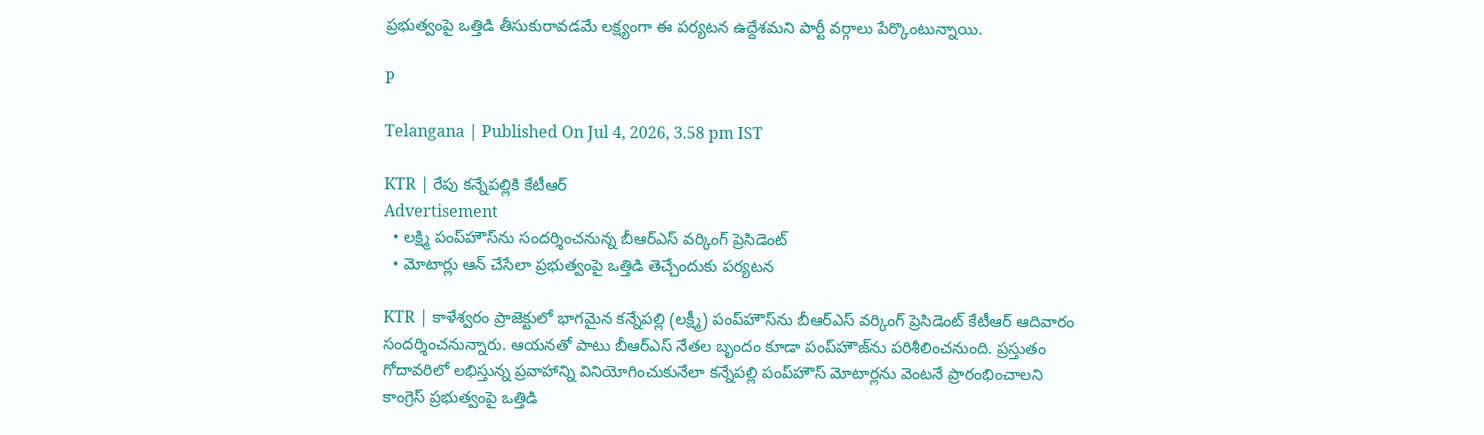ప్రభుత్వంపై ఒత్తిడి తీసుకురావ‌డ‌మే ల‌క్ష్యంగా ఈ ప‌ర్య‌ట‌న ఉద్దేశ‌మ‌ని పార్టీ వ‌ర్గాలు పేర్కొంటున్నాయి.

P

Telangana | Published On Jul 4, 2026, 3.58 pm IST

KTR | రేపు క‌న్నేప‌ల్లికి కేటీఆర్‌
Advertisement
  • ల‌క్ష్మి పంప్‌హౌస్‌ను సంద‌ర్శించ‌నున్న బీఆర్ఎస్ వ‌ర్కింగ్ ప్రెసిడెంట్‌
  • మోటార్లు ఆన్ చేసేలా ప్ర‌భుత్వంపై ఒత్తిడి తెచ్చేందుకు ప‌ర్య‌ట‌న‌

KTR | కాళేశ్వరం ప్రాజెక్టులో భాగమైన కన్నేపల్లి (లక్ష్మీ) పంప్‌హౌస్‌ను బీఆర్ఎస్ వర్కింగ్ ప్రెసిడెంట్ కేటీఆర్ ఆదివారం సంద‌ర్శించ‌నున్నారు. ఆయనతో పాటు బీఆర్ఎస్ నేతల బృందం కూడా పంప్‌హౌజ్‌ను పరిశీలించనుంది. ప్రస్తుతం గోదావరిలో లభిస్తున్న ప్రవాహాన్ని వినియోగించుకునేలా కన్నేపల్లి పంప్‌హౌస్‌ మోటార్లను వెంటనే ప్రారంభించాలని కాంగ్రెస్ ప్రభుత్వంపై ఒత్తిడి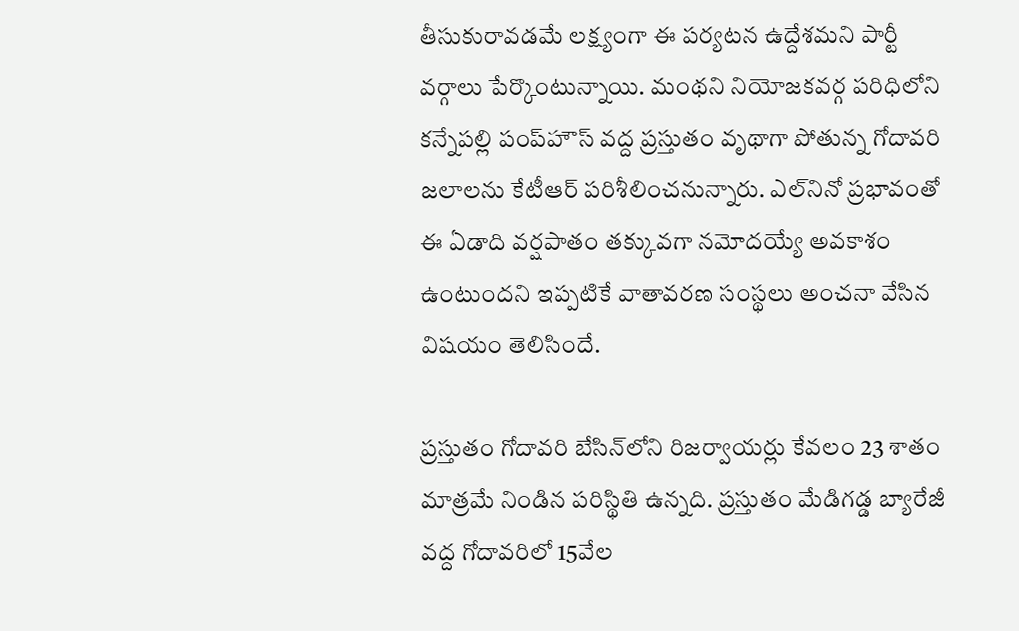తీసుకురావ‌డ‌మే ల‌క్ష్యంగా ఈ ప‌ర్య‌ట‌న ఉద్దేశ‌మ‌ని పార్టీ వ‌ర్గాలు పేర్కొంటున్నాయి. మంథని నియోజకవర్గ పరిధిలోని కన్నేపల్లి పంప్‌హౌస్ వద్ద ప్రస్తుతం వృథాగా పోతున్న గోదావరి జలాలను కేటీఆర్ పరిశీలించనున్నారు. ఎల్‌నినో ప్రభావంతో ఈ ఏడాది వర్షపాతం తక్కువగా న‌మోద‌య్యే అవ‌కాశం ఉంటుంద‌ని ఇప్ప‌టికే వాతావ‌ర‌ణ సంస్థ‌లు అంచ‌నా వేసిన విష‌యం తెలిసిందే.

ప్ర‌స్తుతం గోదావరి బేసిన్‌లోని రిజర్వాయర్లు కేవలం 23 శాతం మాత్రమే నిండిన పరిస్థితి ఉన్న‌ది. ప్రస్తుతం మేడిగడ్డ బ్యారేజీ వద్ద గోదావరిలో 15వేల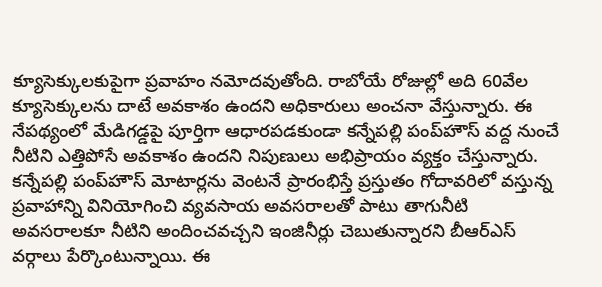క్యూసెక్కులకుపైగా ప్రవాహం న‌మోద‌వుతోంది. రాబోయే రోజుల్లో అది 60వేల క్యూసెక్కులను దాటే అవకాశం ఉందని అధికారులు అంచనా వేస్తున్నారు. ఈ నేపథ్యంలో మేడిగడ్డపై పూర్తిగా ఆధారపడకుండా కన్నేపల్లి పంప్‌హౌస్ వద్ద నుంచే నీటిని ఎత్తిపోసే అవకాశం ఉందని నిపుణులు అభిప్రాయం వ్య‌క్తం చేస్తున్నారు. కన్నేపల్లి పంప్‌హౌస్ మోటార్లను వెంటనే ప్రారంభిస్తే ప్రస్తుతం గోదావరిలో వస్తున్న ప్రవాహాన్ని వినియోగించి వ్యవసాయ అవసరాలతో పాటు తాగునీటి అవసరాలకూ నీటిని అందించవచ్చని ఇంజినీర్లు చెబుతున్నార‌ని బీఆర్ఎస్ వ‌ర్గాలు పేర్కొంటున్నాయి. ఈ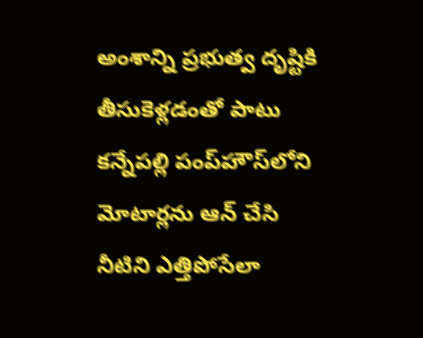అంశాన్ని ప్రభుత్వ దృష్టికి తీసుకెళ్లడంతో పాటు కన్నేపల్లి పంప్‌హౌస్‌లోని మోటార్ల‌ను ఆన్ చేసి నీటిని ఎత్తిపోసేలా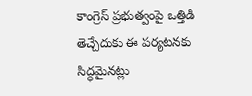కాంగ్రెస్ ప్ర‌భుత్వంపై ఒత్తిడి తెచ్చేదుకు ఈ ప‌ర్య‌ట‌నకు సిద్ధ‌మైన‌ట్లు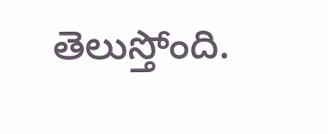తెలుస్తోంది.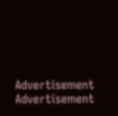Advertisement
Advertisement